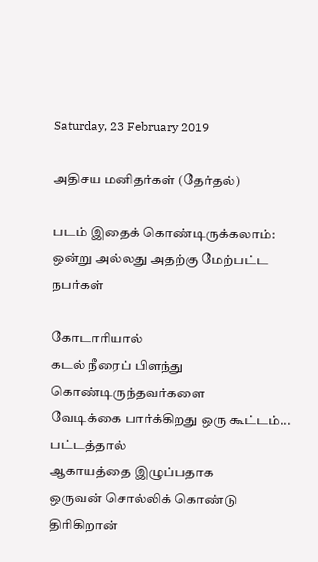Saturday, 23 February 2019

அதிசய மனிதர்கள் (தேர்தல்)

படம் இதைக் கொண்டிருக்கலாம்: ஒன்று அல்லது அதற்கு மேற்பட்ட நபர்கள்

கோடாரியால்
கடல் நீரைப் பிளந்து கொண்டிருந்தவர்களை
வேடிக்கை பார்க்கிறது ஒரு கூட்டம்...
பட்டத்தால்
ஆகாயத்தை இழுப்பதாக
ஒருவன் சொல்லிக் கொண்டு திரிகிறான்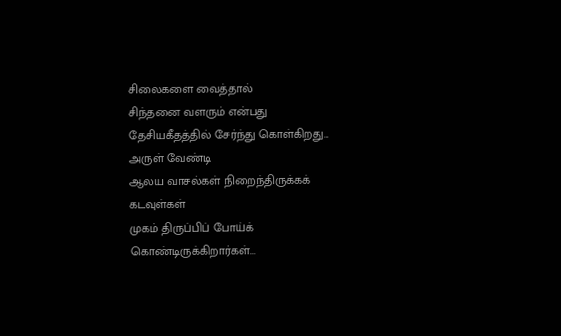சிலைகளை வைத்தால்
சிந்தனை வளரும் என்பது
தேசியகீதத்தில் சேர்ந்து கொள்கிறது...
அருள் வேண்டி
ஆலய வாசல்கள் நிறைந்திருக்கக்
கடவுள்கள்
முகம் திருப்பிப் போய்க் கொண்டிருக்கிறார்கள்...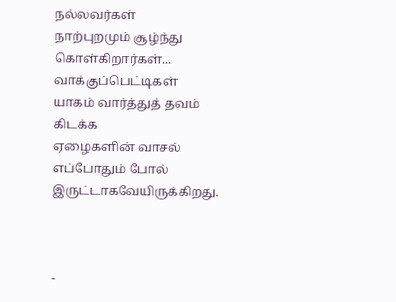நல்லவர்கள்
நாற்புறமும் சூழ்ந்து கொள்கிறார்கள்...
வாக்குப்பெட்டிகள்
யாகம் வார்த்துத் தவம் கிடக்க
ஏழைகளின் வாசல்
எப்போதும் போல் இருட்டாகவேயிருக்கிறது.



-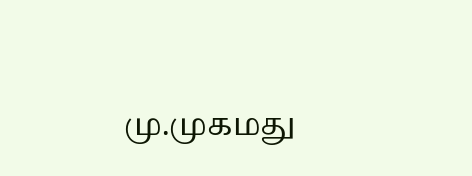மு.முகமது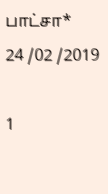பாட்சா*
24 /02 /2019

1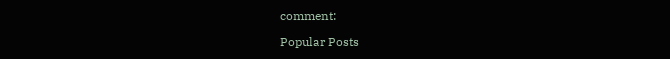comment:

Popular Posts